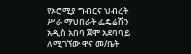የኦሮሚያ ግብርና ህብረት ሥራ ማህበራት ፌዴሬሽን አዲስ አበባ ጀሞ አደባባይ ለሚገኘው ዋና መ/ቤት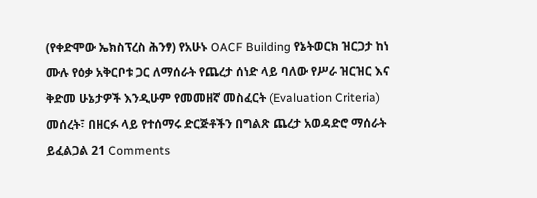(የቀድሞው ኤክስፕረስ ሕንፃ) የአሁኑ OACF Building የኔትወርክ ዝርጋታ ከነ ሙሉ የዕቃ አቅርቦቱ ጋር ለማሰራት የጨረታ ሰነድ ላይ ባለው የሥራ ዝርዝር እና ቅድመ ሁኔታዎች እንዲሁም የመመዘኛ መስፈርት (Evaluation Criteria) መሰረት፣ በዘርፉ ላይ የተሰማሩ ድርጅቶችን በግልጽ ጨረታ አወዳድሮ ማሰራት ይፈልጋል 21 Comments